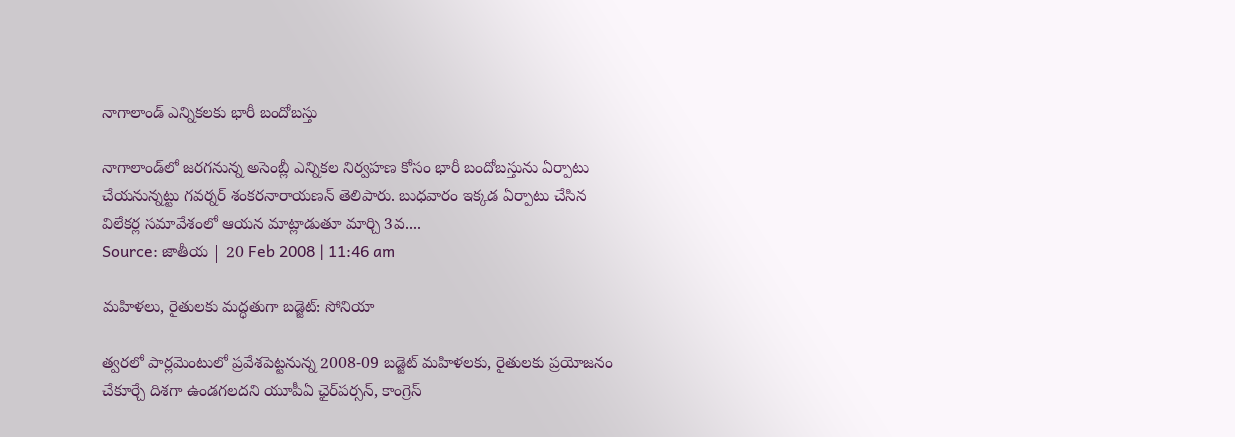నాగాలాండ్‌ ఎన్నికలకు భారీ బందోబస్తు

నాగాలాండ్‌లో జరగనున్న అసెంబ్లీ ఎన్నికల నిర్వహణ కోసం భారీ బందోబస్తును ఏర్పాటు చేయనున్నట్టు గవర్నర్ శంకరనారాయణన్ తెలిపారు. బుధవారం ఇక్కడ ఏర్పాటు చేసిన విలేకర్ల సమావేశంలో ఆయన మాట్లాడుతూ మార్చి 3వ....
Source: జాతీయ | 20 Feb 2008 | 11:46 am

మహిళలు, రైతులకు మద్ధతుగా బడ్జెట్: సోనియా

త్వరలో పార్లమెంటులో ప్రవేశపెట్టనున్న 2008-09 బడ్జెట్ మహిళలకు, రైతులకు ప్రయోజనం చేకూర్చే దిశగా ఉండగలదని యూపీఏ ఛైర్‌పర్సన్, కాంగ్రెస్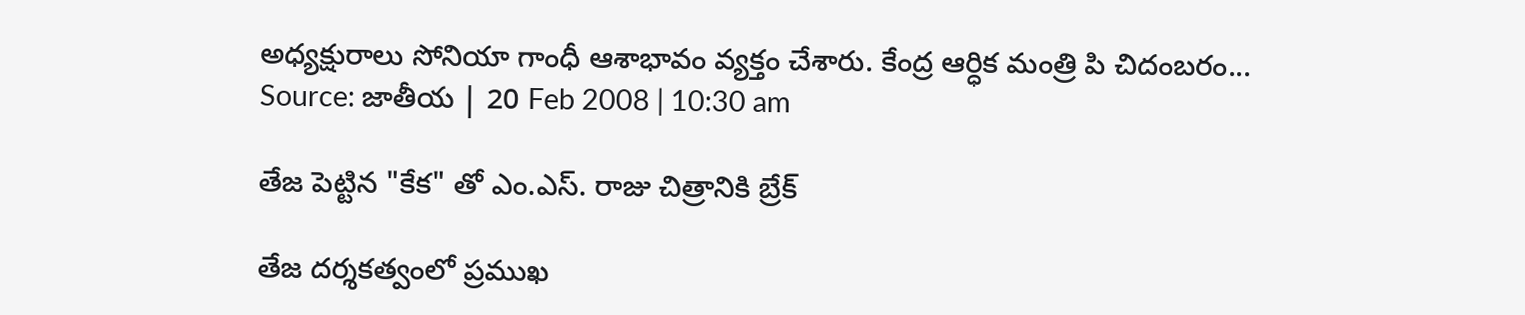అధ్యక్షురాలు సోనియా గాంధీ ఆశాభావం వ్యక్తం చేశారు. కేంద్ర ఆర్ధిక మంత్రి పి చిదంబరం...
Source: జాతీయ | 20 Feb 2008 | 10:30 am

తేజ పెట్టిన "కేక" తో ఎం.ఎస్. రాజు చిత్రానికి బ్రేక్

తేజ దర్శకత్వంలో ప్రముఖ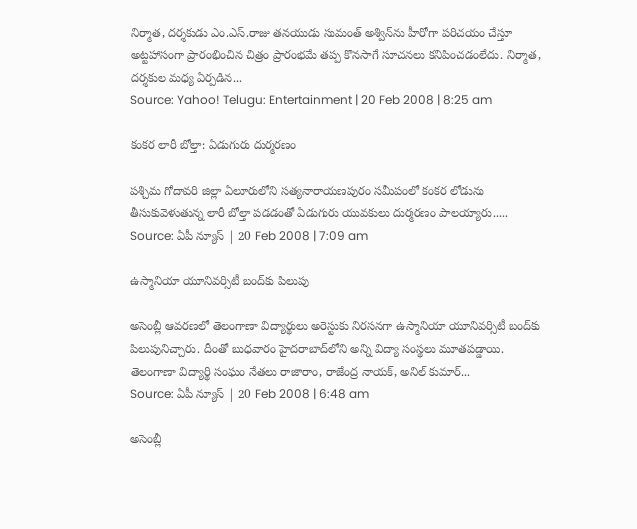నిర్మాత, దర్శకుడు ఎం.ఎస్.రాజు తనయుడు సుమంత్ అశ్విన్‌ను హీరోగా పరిచయం చేస్తూ అట్టహాసంగా ప్రారంభించిన చిత్రం ప్రారంభమే తప్ప కొనసాగే సూచనలు కనిపించడంలేదు. నిర్మాత, దర్శకుల మధ్య ఏర్పడిన...
Source: Yahoo! Telugu: Entertainment | 20 Feb 2008 | 8:25 am

కంకర లారీ బోల్తా: ఏడుగురు దుర్మరణం

పశ్చిమ గోదావరి జిల్లా ఏలూరులోని సత్యనారాయణపురం సమీపంలో కంకర లోడును తీసుకువెళుతున్న లారీ బోల్తా పడడంతో ఏడుగురు యువకులు దుర్మరణం పాలయ్యారు.....
Source: ఏపీ న్యూస్ | 20 Feb 2008 | 7:09 am

ఉస్మానియా యూనివర్సిటీ బంద్‌కు పిలుపు

అసెంబ్లీ ఆవరణలో తెలంగాణా విద్యార్థులు అరెస్టుకు నిరసనగా ఉస్మానియా యూనివర్సిటీ బంద్‌కు పిలుపునిచ్చారు. దీంతో బుధవారం హైదరాబాద్‌లోని అన్ని విద్యా సంస్థలు మూతపడ్డాయి. తెలంగాణా విద్యార్థి సంఘం నేతలు రాజారాం, రాజేంద్ర నాయక్, అనిల్‌ కుమార్...
Source: ఏపీ న్యూస్ | 20 Feb 2008 | 6:48 am

అసెంబ్లీ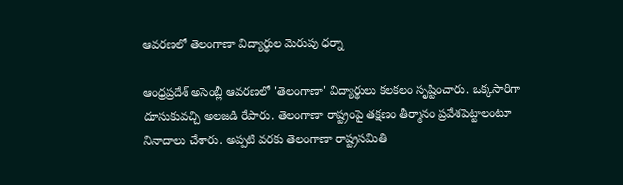ఆవరణలో తెలంగాణా విద్యార్థుల మెరుపు ధర్నా

ఆంధ్రప్రదేశ్ అసెంబ్లీ ఆవరణలో 'తెలంగాణా' విద్యార్థులు కలకలం సృష్టించారు. ఒక్కసారిగా దూసుకువచ్చి అలజడి రేపారు. తెలంగాణా రాష్ట్రంపై తక్షణం తీర్మానం ప్రవేశపెట్టాలంటూ నినాదాలు చేశారు. అప్పటి వరకు తెలంగాణా రాష్ట్రసమితి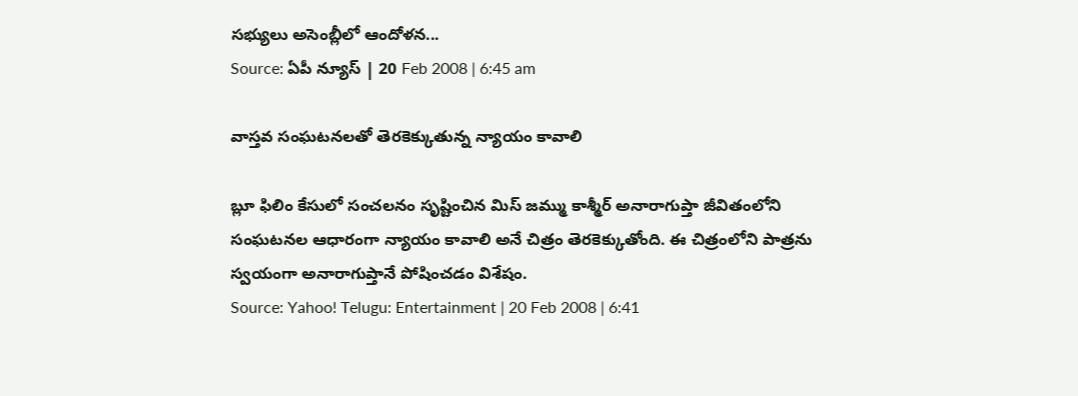సభ్యులు అసెంబ్లీలో ఆందోళన...
Source: ఏపీ న్యూస్ | 20 Feb 2008 | 6:45 am

వాస్తవ సంఘటనలతో తెరకెక్కుతున్న న్యాయం కావాలి

బ్లూ ఫిలిం కేసులో సంచలనం సృష్టించిన మిస్ జమ్ము కాశ్మీర్ అనారాగుప్తా జీవితంలోని సంఘటనల ఆధారంగా న్యాయం కావాలి అనే చిత్రం తెరకెక్కుతోంది. ఈ చిత్రంలోని పాత్రను స్వయంగా అనారాగుప్తానే పోషించడం విశేషం.
Source: Yahoo! Telugu: Entertainment | 20 Feb 2008 | 6:41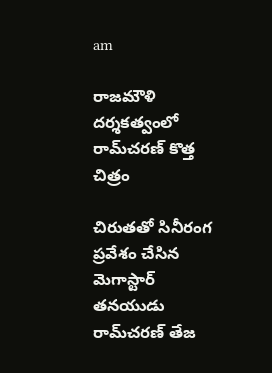am

రాజమౌళి దర్శకత్వంలో రామ్‌చరణ్ కొత్త చిత్రం

చిరుతతో సినీరంగ ప్రవేశం చేసిన మెగాస్టార్ తనయుడు రామ్‌చరణ్ తేజ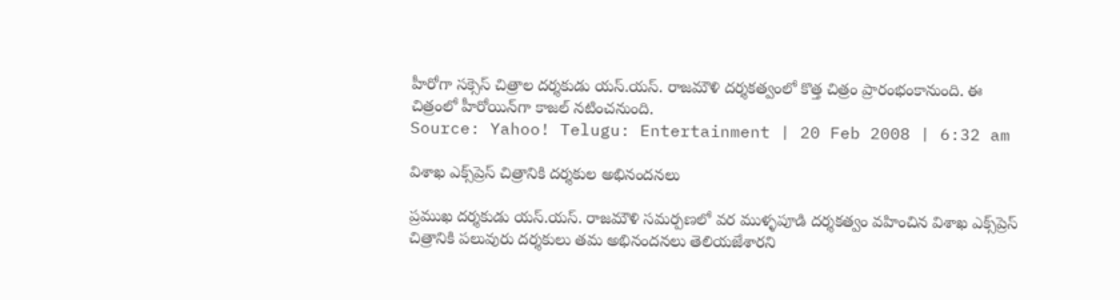హీరోగా సక్సెస్ చిత్రాల దర్శకుడు యస్.యస్. రాజమౌళి దర్శకత్వంలో కొత్త చిత్రం ప్రారంభంకానుంది. ఈ చిత్రంలో హీరోయిన్‌గా కాజల్ నటించనుంది.
Source: Yahoo! Telugu: Entertainment | 20 Feb 2008 | 6:32 am

విశాఖ ఎక్స్‌ప్రెస్ చిత్రానికి దర్శకుల అభినందనలు

ప్రముఖ దర్శకుడు యస్.యస్. రాజమౌళి సమర్పణలో వర ముళ్ళపూడి దర్శకత్వం వహించిన విశాఖ ఎక్స్‌ప్రెస్ చిత్రానికి పలువురు దర్శకులు తమ అభినందనలు తెలియజేశారని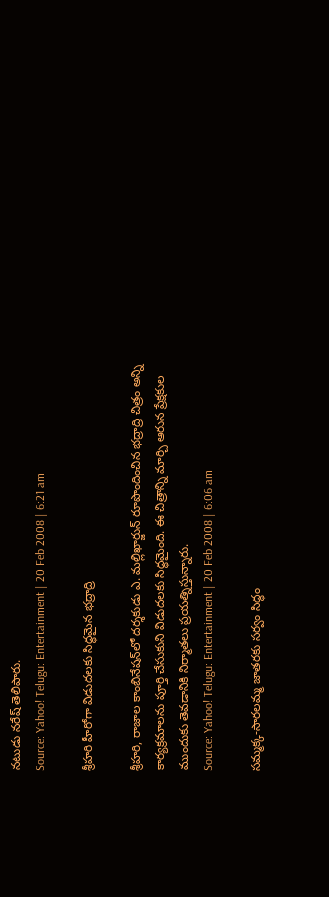నటుడు నరేష్ తెలిపారు.
Source: Yahoo! Telugu: Entertainment | 20 Feb 2008 | 6:21 am

శ్రీహరి హీరోగా విడుదలకు సిద్ధమైన భద్రాద్రి

శ్రీహరి, రాజాల కాంబినేషన్‌లో దర్శకుడు ఎ. మల్లిఖార్జున్ రూపొందించిన భద్రాద్రి చిత్రం అన్ని కార్యక్రమాలను పూర్తి చేసుకుని విడుదలకు సిద్ధమైంది. ఈ చిత్రాన్ని మార్చి ఆరున ప్రేక్షకుల ముందుకు తెవడానికి నిర్మాతలు ప్రయత్నిస్తున్నారు.
Source: Yahoo! Telugu: Entertainment | 20 Feb 2008 | 6:06 am

సమ్మక్క-సారలమ్మ జాతరకు సర్వం సిద్ధం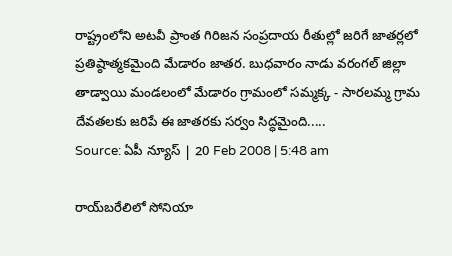రాష్ట్రంలోని అటవీ ప్రాంత గిరిజన సంప్రదాయ రీతుల్లో జరిగే జాతర్లలో ప్రతిష్ఠాత్మకమైంది మేడారం జాతర. బుధవారం నాడు వరంగల్ జిల్లా తాడ్వాయి మండలంలో మేడారం గ్రామంలో సమ్మక్క - సారలమ్మ గ్రామ దేవతలకు జరిపే ఈ జాతరకు సర్వం సిద్ధమైంది.....
Source: ఏపీ న్యూస్ | 20 Feb 2008 | 5:48 am

రాయ్‌బరేలిలో సోనియా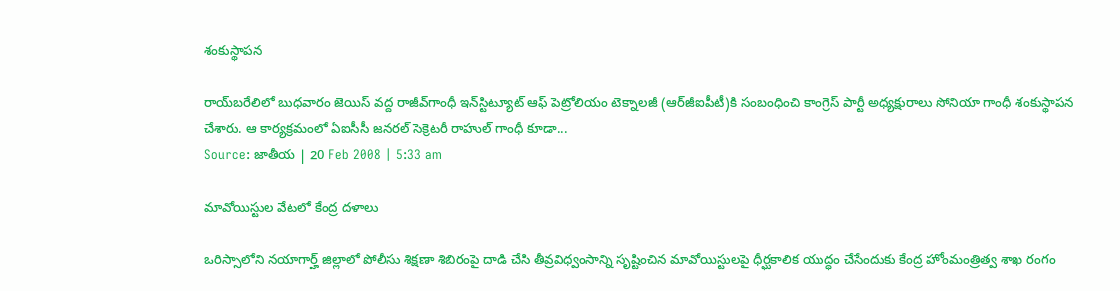శంకుస్థాపన

రాయ్‌బరేలిలో బుధవారం జెయిస్ వద్ద రాజీవ్‌గాంధీ ఇన్‌స్టిట్యూట్ ఆఫ్ పెట్రోలియం టెక్నాలజీ (ఆర్‌జీఐపీటీ)కి సంబంధించి కాంగ్రెస్ పార్టీ అధ్యక్షురాలు సోనియా గాంధీ శంకుస్థాపన చేశారు. ఆ కార్యక్రమంలో ఏఐసీసీ జనరల్ సెక్రెటరీ రాహుల్ గాంధీ కూడా...
Source: జాతీయ | 20 Feb 2008 | 5:33 am

మావోయిస్టుల వేటలో కేంద్ర దళాలు

ఒరిస్సాలోని నయాగార్హ్ జిల్లాలో పోలీసు శిక్షణా శిబిరంపై దాడి చేసి తీవ్రవిధ్వంసాన్ని సృష్టించిన మావోయిస్టులపై ధీర్ఘకాలిక యుద్ధం చేసేందుకు కేంద్ర హోంమంత్రిత్వ శాఖ రంగం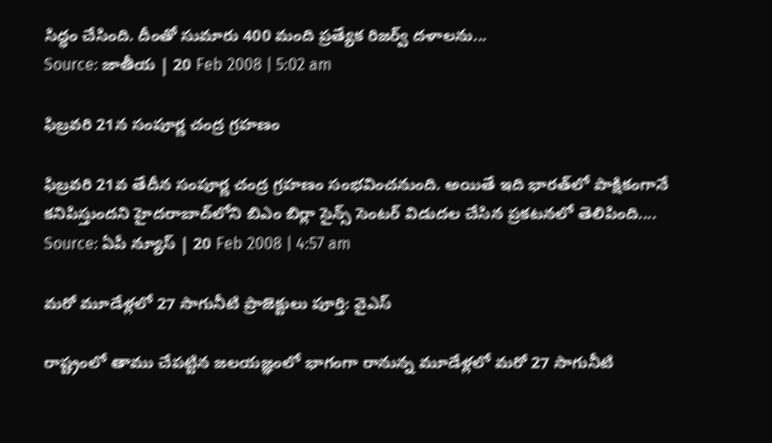సిద్ధం చేసింది. దీంతో సుమారు 400 మంది ప్రత్యేక రిజర్వ్ దళాలను...
Source: జాతీయ | 20 Feb 2008 | 5:02 am

ఫిబ్రవరి 21న సంపూర్ణ చంద్ర గ్రహణం

ఫిబ్రవరి 21వ తేదీన సంపూర్ణ చంద్ర గ్రహణం సంభవించనుంది. అయితే ఇది భారత్‌లో పాక్షికంగానే కనిపిస్తుందని హైదరాబాద్‌లోని బిఎం బిర్లా సైన్స్ సెంటర్ విడుదల చేసిన ప్రకటనలో తెలిపింది....
Source: ఏపీ న్యూస్ | 20 Feb 2008 | 4:57 am

మరో మూడేళ్లలో 27 సాగునీటి ప్రాజెక్టులు పూర్తి: వైఎస్

రాష్ట్రంలో తాము చేపట్టిన జలయజ్ఞంలో భాగంగా రానున్న మూడేళ్లలో మరో 27 సాగునీటి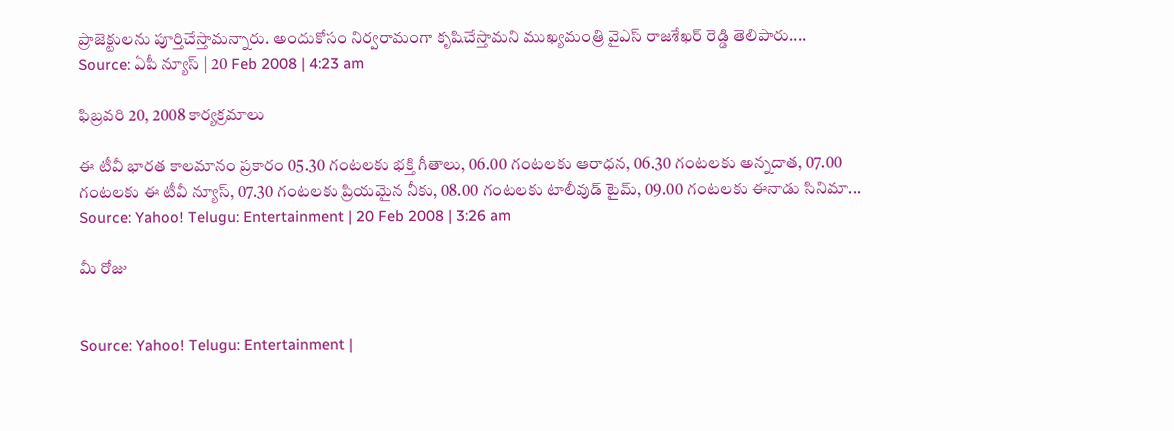ప్రాజెక్టులను పూర్తిచేస్తామన్నారు. అందుకోసం నిర్వరామంగా కృషిచేస్తామని ముఖ్యమంత్రి వైఎస్ రాజశేఖర్ రెడ్డి తెలిపారు....
Source: ఏపీ న్యూస్ | 20 Feb 2008 | 4:23 am

ఫిబ్రవరి 20, 2008 కార్యక్రమాలు

ఈ టీవీ భారత కాలమానం ప్రకారం 05.30 గంటలకు భక్తి గీతాలు, 06.00 గంటలకు ఆరాధన, 06.30 గంటలకు అన్నదాత, 07.00 గంటలకు ఈ టీవీ న్యూస్, 07.30 గంటలకు ప్రియమైన నీకు, 08.00 గంటలకు టాలీవుడ్ టైమ్, 09.00 గంటలకు ఈనాడు సినిమా...
Source: Yahoo! Telugu: Entertainment | 20 Feb 2008 | 3:26 am

మీ రోజు


Source: Yahoo! Telugu: Entertainment |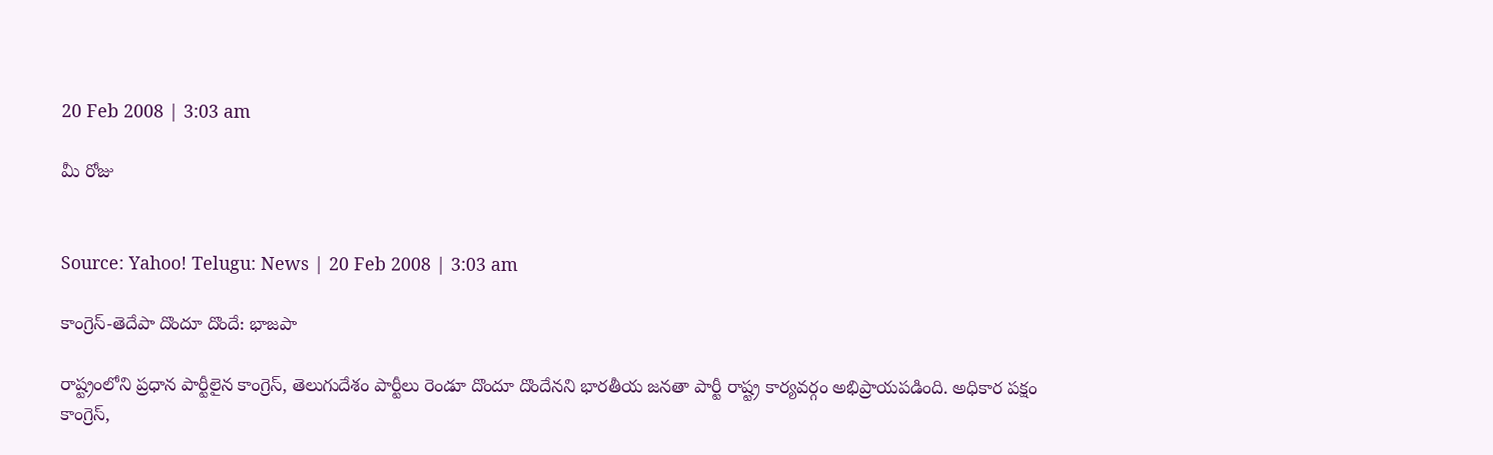20 Feb 2008 | 3:03 am

మీ రోజు


Source: Yahoo! Telugu: News | 20 Feb 2008 | 3:03 am

కాంగ్రెస్-తెదేపా దొందూ దొందే: భాజపా

రాష్ట్రంలోని ప్రధాన పార్టీలైన కాంగ్రెస్, తెలుగుదేశం పార్టీలు రెండూ దొందూ దొందేనని భారతీయ జనతా పార్టీ రాష్ట్ర కార్యవర్గం అభిప్రాయపడింది. అధికార పక్షం కాంగ్రెస్,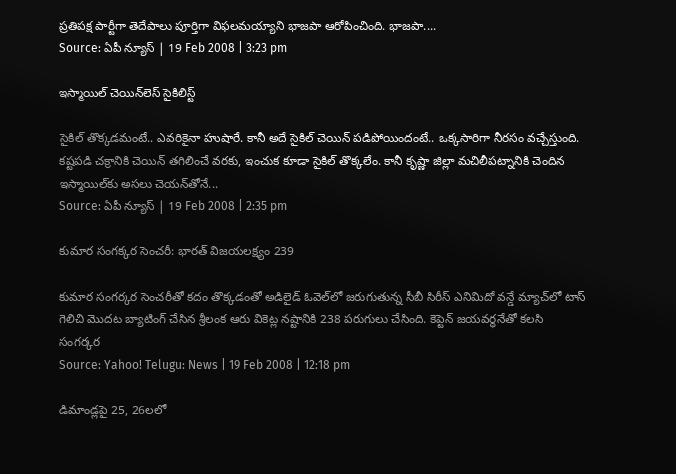ప్రతిపక్ష పార్టీగా తెదేపాలు పూర్తిగా విఫలమయ్యాని భాజపా ఆరోపించింది. భాజపా....
Source: ఏపీ న్యూస్ | 19 Feb 2008 | 3:23 pm

ఇస్మాయిల్ చెయిన్‌లెస్ సైకిలిస్ట్

సైకిల్ తొక్కడమంటే.. ఎవరికైనా హుషారే. కానీ అదే సైకిల్ చెయిన్ పడిపోయిందంటే.. ఒక్కసారిగా నీరసం వచ్చేస్తుంది. కష్టపడి చక్రానికి చెయిన్ తగిలించే వరకు, ఇంచుక కూడా సైకిల్ తొక్కలేం. కానీ కృష్ణా జిల్లా మచిలీపట్నానికి చెందిన ఇస్మాయిల్‌కు అసలు చెయన్‌తోనే...
Source: ఏపీ న్యూస్ | 19 Feb 2008 | 2:35 pm

కుమార సంగక్కర సెంచరీ: భారత్ విజయలక్ష్యం 239

కుమార సంగర్కర సెంచరీతో కదం తొక్కడంతో అడిలైడ్ ఓవెల్‌లో జరుగుతున్న సీబీ సిరీస్ ఎనిమిదో వన్డే మ్యాచ్‌లో టాస్ గెలిచి మొదట బ్యాటింగ్ చేసిన శ్రీలంక ఆరు వికెట్ల నష్టానికి 238 పరుగులు చేసింది. కెప్టెన్ జయవర్ధనేతో కలసి సంగర్కర
Source: Yahoo! Telugu: News | 19 Feb 2008 | 12:18 pm

డిమాండ్లపై 25, 26లలో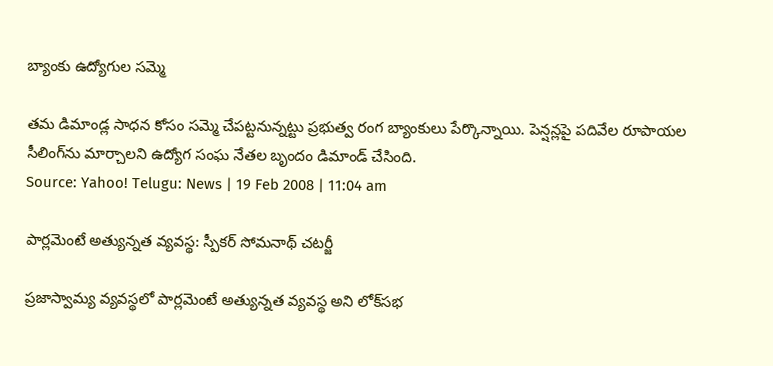బ్యాంకు ఉద్యోగుల సమ్మె

తమ డిమాండ్ల సాధన కోసం సమ్మె చేపట్టనున్నట్టు ప్రభుత్వ రంగ బ్యాంకులు పేర్కొన్నాయి. పెన్షన్లపై పదివేల రూపాయల సీలింగ్‌ను మార్చాలని ఉద్యోగ సంఘ నేతల బృందం డిమాండ్ చేసింది.
Source: Yahoo! Telugu: News | 19 Feb 2008 | 11:04 am

పార్లమెంటే అత్యున్నత వ్యవస్థ: స్పీకర్ సోమనాథ్ చటర్జీ

ప్రజాస్వామ్య వ్యవస్థలో పార్లమెంటే అత్యున్నత వ్యవస్థ అని లోక్‌సభ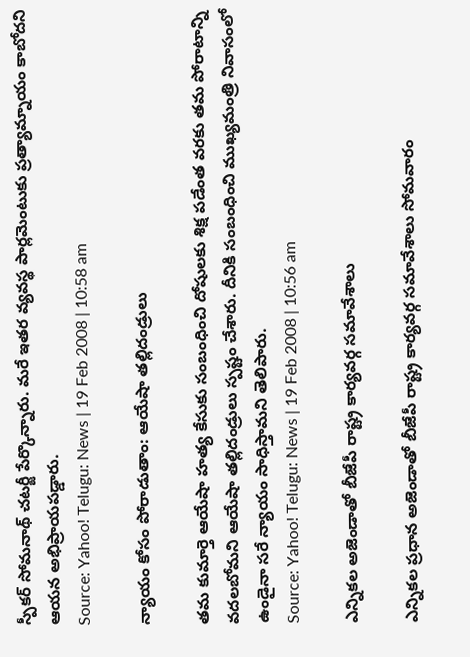స్పీకర్ సోమనాథ్ చటర్జీ పేర్కొన్నారు. మరే ఇతర వ్యవస్థ పార్లమెంటుకు ప్రత్యామ్నాయం కాబోదని ఆయన అభిప్రాయపడ్డారు.
Source: Yahoo! Telugu: News | 19 Feb 2008 | 10:58 am

న్యాయం కోసం పోరాడుతాం: ఆయేషా తల్లిదండ్రులు

తమ కుమార్తె ఆయేషా హత్య కేసుకు సంబంధించి దోషులకు శిక్ష పడేంత వరకు తమ పోరాటాన్ని వదలబోమని ఆయేషా తల్లిదండ్రులు స్పష్టం చేశారు. దీనికి సంబంధించి ముఖ్యమంత్రి నివాసంలో ఉండైనా సరే న్యాయం సాధిస్తామని తెలిపారు.
Source: Yahoo! Telugu: News | 19 Feb 2008 | 10:56 am

ఎన్నికల అజెండాతో బీజేపీ రాష్ట్ర కార్యవర్గ సమావేశాలు

ఎన్నికల ప్రధాన అజెండాతో బీజేపీ రాష్ట్ర కార్యవర్గ సమావేశాలు సోమవారం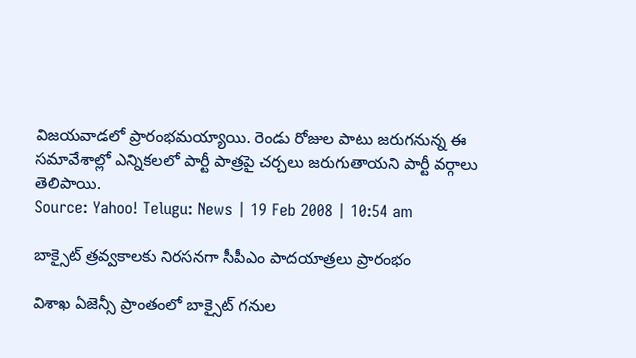విజయవాడలో ప్రారంభమయ్యాయి. రెండు రోజుల పాటు జరుగనున్న ఈ సమావేశాల్లో ఎన్నికలలో పార్టీ పాత్రపై చర్చలు జరుగుతాయని పార్టీ వర్గాలు తెలిపాయి.
Source: Yahoo! Telugu: News | 19 Feb 2008 | 10:54 am

బాక్సైట్ త్రవ్వకాలకు నిరసనగా సీపీఎం పాదయాత్రలు ప్రారంభం

విశాఖ ఏజెన్సీ ప్రాంతంలో బాక్సైట్‌ గనుల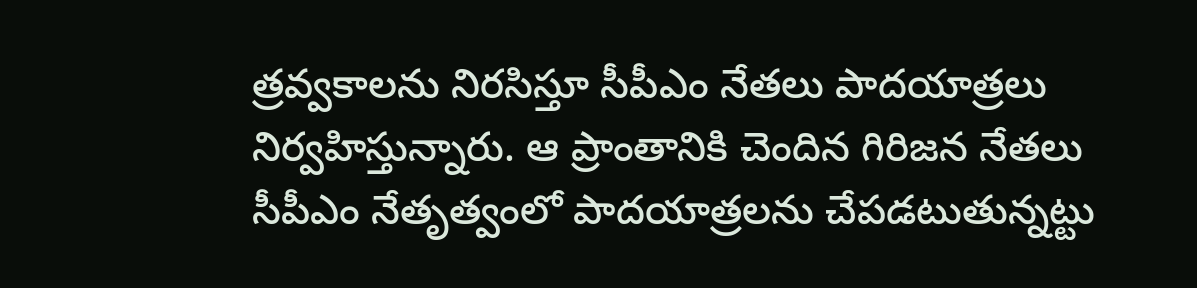త్రవ్వకాలను నిరసిస్తూ సీపీఎం నేతలు పాదయాత్రలు నిర్వహిస్తున్నారు. ఆ ప్రాంతానికి చెందిన గిరిజన నేతలు సీపీఎం నేతృత్వంలో పాదయాత్రలను చేపడటుతున్నట్టు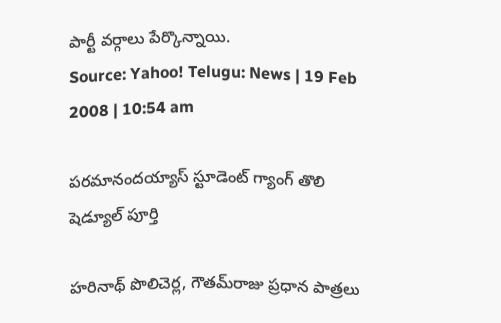పార్టీ వర్గాలు పేర్కొన్నాయి.
Source: Yahoo! Telugu: News | 19 Feb 2008 | 10:54 am

పరమానందయ్యాస్ స్టూడెంట్ గ్యాంగ్ తొలి షెడ్యూల్ పూర్తి

హరినాథ్ పొలిచెర్ల, గౌతమ్‌రాజు ప్రధాన పాత్రలు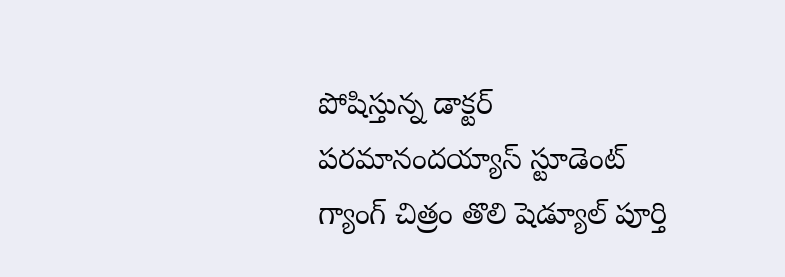పోషిస్తున్న డాక్టర్ పరమానందయ్యాస్ స్టూడెంట్ గ్యాంగ్ చిత్రం తొలి షెడ్యూల్ పూర్తి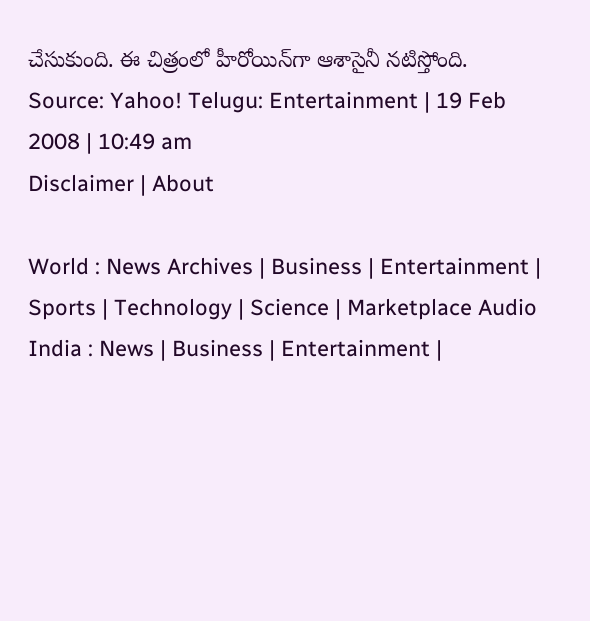చేసుకుంది. ఈ చిత్రంలో హీరోయిన్‌గా ఆశాసైనీ నటిస్తోంది.
Source: Yahoo! Telugu: Entertainment | 19 Feb 2008 | 10:49 am
Disclaimer | About

World : News Archives | Business | Entertainment | Sports | Technology | Science | Marketplace Audio
India : News | Business | Entertainment |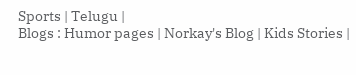Sports | Telugu |
Blogs : Humor pages | Norkay's Blog | Kids Stories |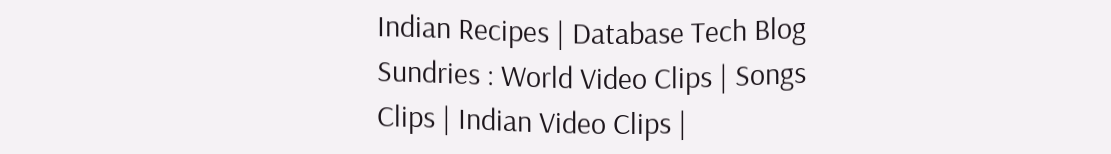Indian Recipes | Database Tech Blog
Sundries : World Video Clips | Songs Clips | Indian Video Clips |